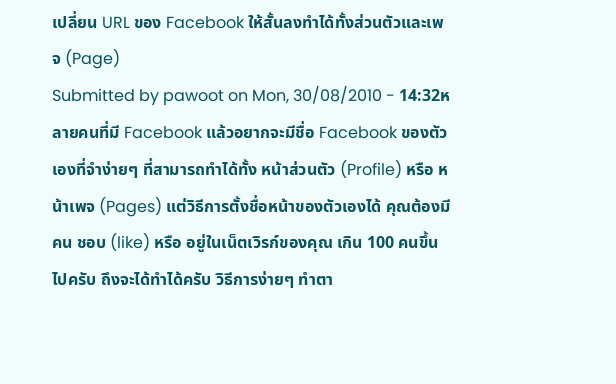เปลี่ยน URL ของ Facebook ให้สั้นลงทำได้ทั้งส่วนตัวและเพจ (Page)
Submitted by pawoot on Mon, 30/08/2010 - 14:32หลายคนที่มี Facebook แล้วอยากจะมีชื่อ Facebook ของตัวเองที่จำง่ายๆ ที่สามารถทำได้ทั้ง หน้าส่วนตัว (Profile) หรือ หน้าเพจ (Pages) แต่วิธีการตั้งชื่อหน้าของตัวเองได้ คุณต้องมีคน ชอบ (like) หรือ อยู่ในเน็ตเวิรก์ของคุณ เกิน 100 คนขึ้นไปครับ ถึงจะได้ทำได้ครับ วิธีการง่ายๆ ทำตา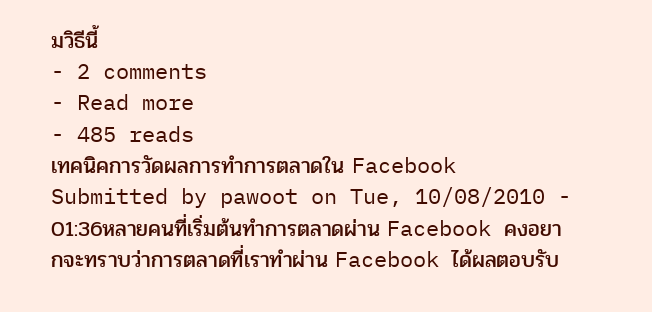มวิธีนี้
- 2 comments
- Read more
- 485 reads
เทคนิคการวัดผลการทำการตลาดใน Facebook
Submitted by pawoot on Tue, 10/08/2010 - 01:36หลายคนที่เริ่มต้นทำการตลาดผ่าน Facebook คงอยากจะทราบว่าการตลาดที่เราทำผ่าน Facebook ได้ผลตอบรับ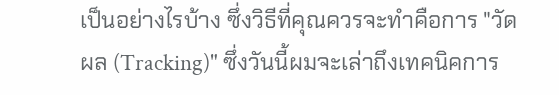เป็นอย่างไรบ้าง ซึ่งวิธีที่คุณควรจะทำคือการ "วัดผล (Tracking)" ซึ่งวันนี้ผมจะเล่าถึงเทคนิคการ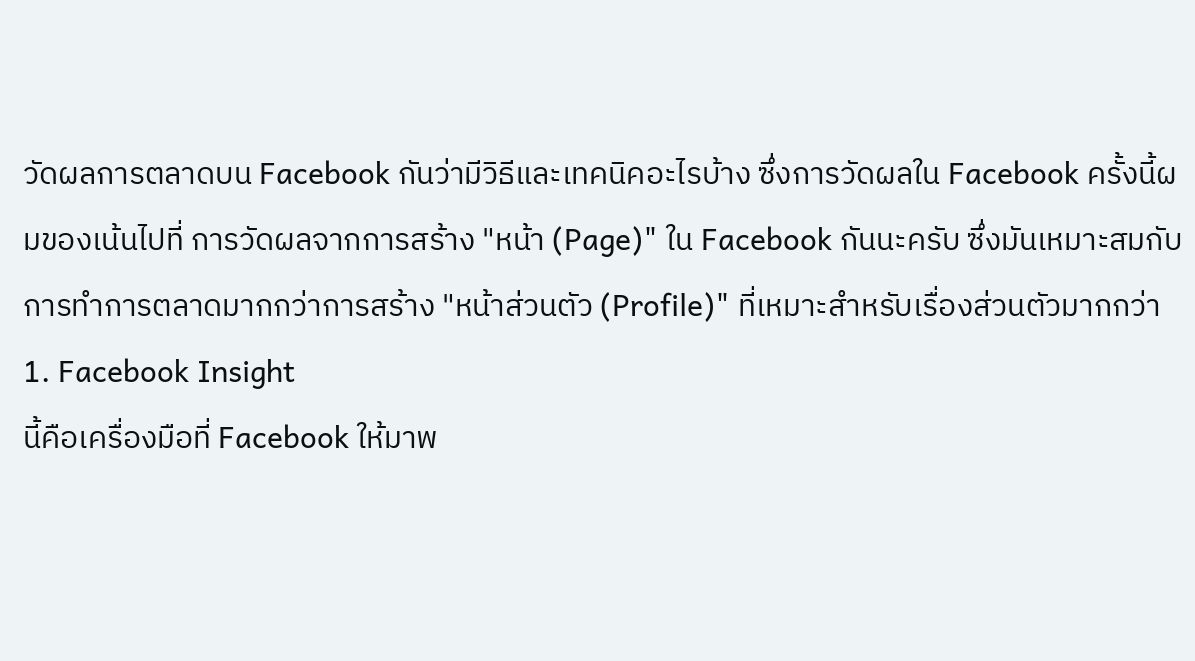วัดผลการตลาดบน Facebook กันว่ามีวิธีและเทคนิคอะไรบ้าง ซึ่งการวัดผลใน Facebook ครั้งนี้ผมของเน้นไปที่ การวัดผลจากการสร้าง "หน้า (Page)" ใน Facebook กันนะครับ ซึ่งมันเหมาะสมกับการทำการตลาดมากกว่าการสร้าง "หน้าส่วนตัว (Profile)" ที่เหมาะสำหรับเรื่องส่วนตัวมากกว่า
1. Facebook Insight
นี้คือเครื่องมือที่ Facebook ให้มาพ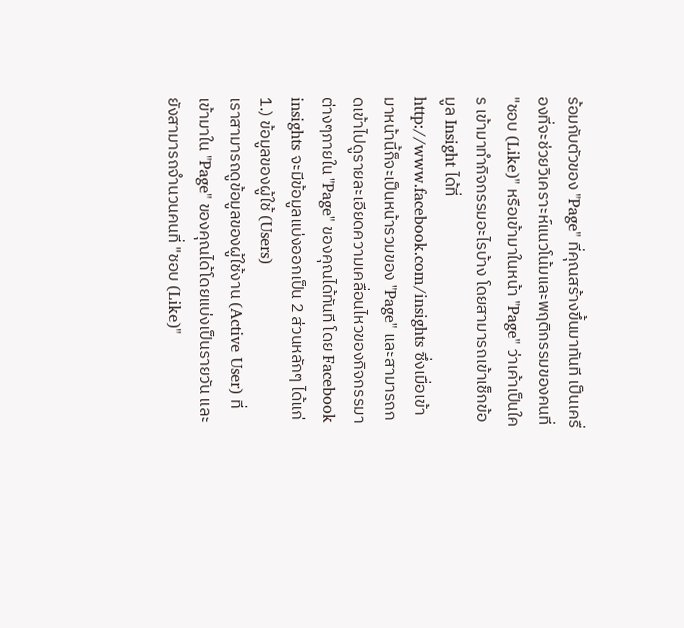ร้อมกับตัวของ "Page" ที่คุณสร้างขึ้นมาทันที เป็นเครื่องที่จะช่วยวิเคราะห์แนวโน้มและพฤติกรรมของคนที่ "ชอบ (Like)" หรือเข้ามาในหน้า "Page" ว่าเค้าเป็นใคร เข้ามาทำกิจกรรมอะไรบ้าง โดยสามารถเข้าเช็กข้อมูล Insight ได้ที่ http://www.facebook.com/insights ซึ่งเมื่อเข้ามาหน้านี้ก็จะเป็นหน้ารวมของ "Page" และสามารถกดเข้าไปดูรายละเอียดความเคลื่อนไหวของกิจกรรมาต่างๆภายใน "Page" ของคุณได้ทันที โดย Facebook insights จะมีข้อมูลแบ่งออกเป็น 2 ส่วนหลักๆ ได้แก่
1.) ข้อมูลของผู้ใช้ (Users)
เราสามารถดูข้อมูลของผู้ใช้งาน (Active User) ที่เข้ามาใน "Page" ของคุณได้โดยแบ่งเป็นรายวัน และยังสามารถจำนวนคนที่ "ชอบ (Like)"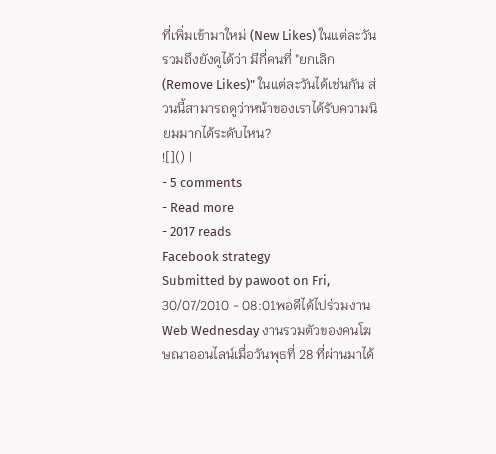ที่เพิ่มเข้ามาใหม่ (New Likes) ในแต่ละวัน รวมถึงยังดูได้ว่า มีกี่คนที่ "ยกเลิก (Remove Likes)" ในแต่ละวันได้เช่นกัน ส่วนนี้สามารถดูว่าหน้าของเราได้รับความนิยมมากได้ระดับไหน?
![]() |
- 5 comments
- Read more
- 2017 reads
Facebook strategy
Submitted by pawoot on Fri, 30/07/2010 - 08:01พอดีได้ไปร่วมงาน Web Wednesday งานรวมตัวของคนโฆษณาออนไลน์เมื่อวันพุธที่ 28 ที่ผ่านมาได้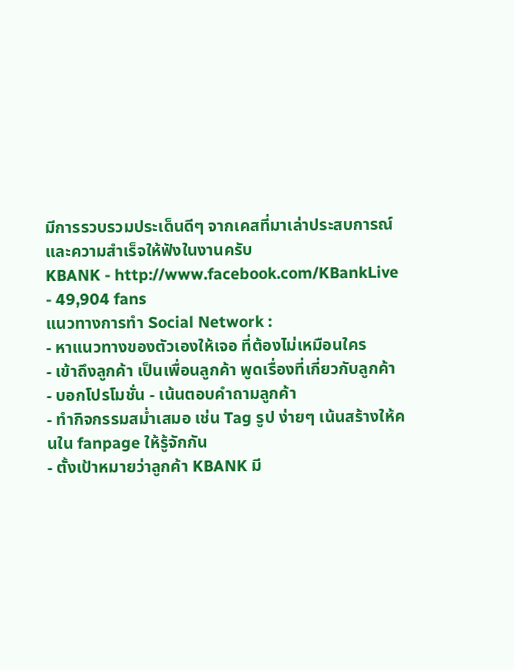มีการรวบรวมประเด็นดีๆ จากเคสที่มาเล่าประสบการณ์และความสำเร็จให้ฟังในงานครับ
KBANK - http://www.facebook.com/KBankLive - 49,904 fans
แนวทางการทำ Social Network :
- หาแนวทางของตัวเองให้เจอ ที่ต้องไม่เหมือนใคร
- เข้าถึงลูกค้า เป็นเพื่อนลูกค้า พูดเรื่องที่เกี่ยวกับลูกค้า
- บอกโปรโมชั่น - เน้นตอบคำถามลูกค้า
- ทำกิจกรรมสม่ำเสมอ เช่น Tag รูป ง่ายๆ เน้นสร้างให้คนใน fanpage ให้รู้จักกัน
- ตั้งเป้าหมายว่าลูกค้า KBANK มี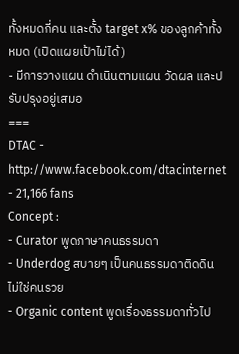ทั้งหมดกี่คน และตั้ง target x% ของลูกค้าทั้งหมด (เปิดแผยเป้าไม่ได้)
- มีการวางแผน ดำเนินตามแผน วัดผล และปรับปรุงอยู่เสมอ
===
DTAC - http://www.facebook.com/dtacinternet - 21,166 fans
Concept :
- Curator พูดภาษาคนธรรมดา
- Underdog สบายๆ เป็นคนธรรมดาติดดิน ไม่ใช่คนรวย
- Organic content พูดเรื่องธรรมดาทั่วไป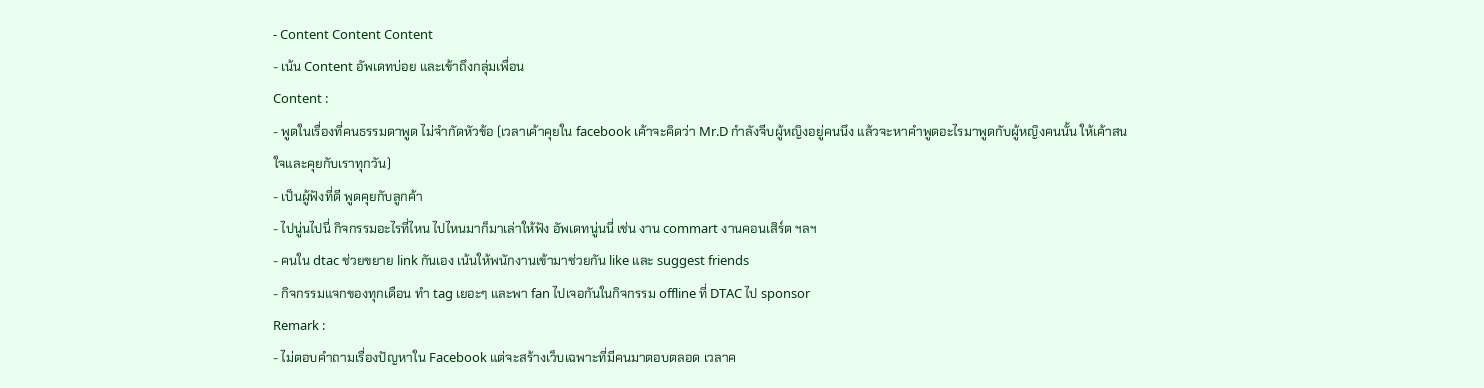- Content Content Content
- เน้น Content อัพเดทบ่อย และเข้าถึงกลุ่มเพื่อน
Content :
- พูดในเรื่องที่คนธรรมดาพูด ไม่จำกัดหัวข้อ (เวลาเค้าคุยใน facebook เค้าจะคิดว่า Mr.D กำลังจีบผู้หญิงอยู่คนนึง แล้วจะหาคำพูดอะไรมาพูดกับผู้หญิงคนนั้น ให้เค้าสนใจและคุยกับเราทุกวัน)
- เป็นผู้ฟังที่ดี พูดคุยกับลูกค้า
- ไปนู่นไปนี่ กิจกรรมอะไรที่ไหน ไปไหนมาก็มาเล่าให้ฟัง อัพเดทนู่นนี่ เช่น งาน commart งานคอนเสิร์ต ฯลฯ
- คนใน dtac ช่วยขยาย link กันเอง เน้นให้พนักงานเข้ามาช่วยกัน like และ suggest friends
- กิจกรรมแจกของทุกเดือน ทำ tag เยอะๆ และพา fan ไปเจอกันในกิจกรรม offline ที่ DTAC ไป sponsor
Remark :
- ไม่ตอบคำถามเรื่องปัญหาใน Facebook แต่จะสร้างเว็บเฉพาะที่มีคนมาตอบตลอด เวลาค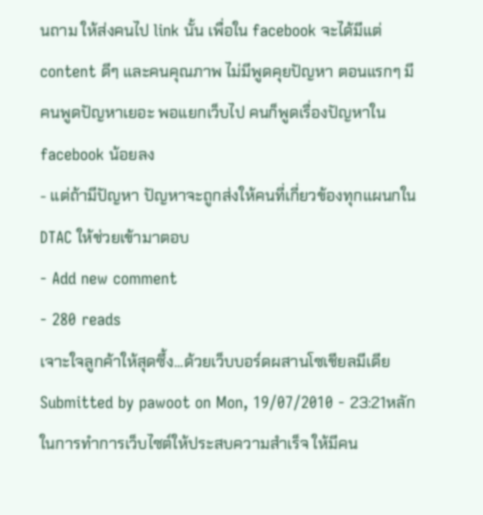นถาม ให้ส่งคนไป link นั้น เพื่อใน facebook จะได้มีแต่ content ดีๆ และคนคุณภาพ ไม่มีพูดคุยปัญหา ตอนแรกๆ มีคนพูดปัญหาเยอะ พอแยกเว็บไป คนก็พูดเรื่องปัญหาใน facebook น้อยลง
- แต่ถ้ามีปัญหา ปัญหาจะถูกส่งให้คนที่เกี่ยวข้องทุกแผนกใน DTAC ให้ช่วยเข้ามาตอบ
- Add new comment
- 280 reads
เจาะใจลูกค้าให้สุดซึ้ง...ด้วยเว็บบอร์ดผสานโซเชียลมีเดีย
Submitted by pawoot on Mon, 19/07/2010 - 23:21หลักในการทำการเว็บไซต์ให้ประสบความสำเร็จ ให้มีคน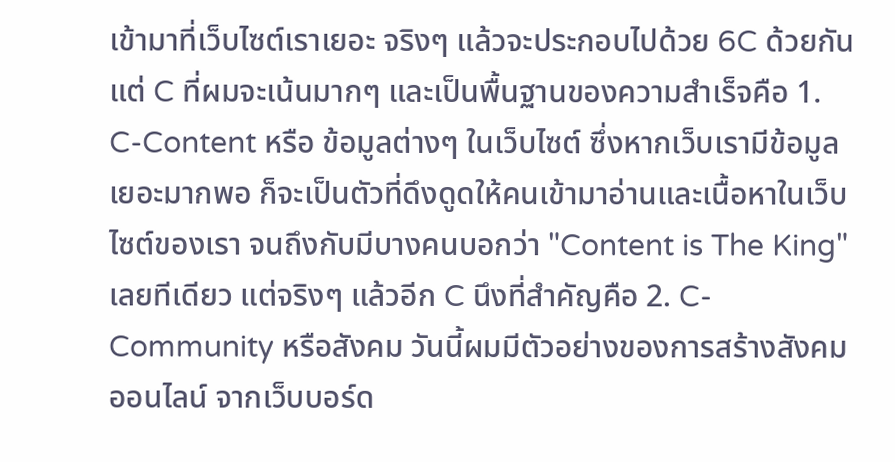เข้ามาที่เว็บไซต์เราเยอะ จริงๆ แล้วจะประกอบไปด้วย 6C ด้วยกัน แต่ C ที่ผมจะเน้นมากๆ และเป็นพื้นฐานของความสำเร็จคือ 1. C-Content หรือ ข้อมูลต่างๆ ในเว็บไซต์ ซึ่งหากเว็บเรามีข้อมูลเยอะมากพอ ก็จะเป็นตัวที่ดึงดูดให้คนเข้ามาอ่านและเนื้อหาในเว็บไซต์ของเรา จนถึงกับมีบางคนบอกว่า "Content is The King" เลยทีเดียว แต่จริงๆ แล้วอีก C นึงที่สำคัญคือ 2. C-Community หรือสังคม วันนี้ผมมีตัวอย่างของการสร้างสังคมออนไลน์ จากเว็บบอร์ด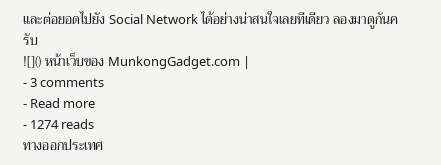และต่อยอดไปยัง Social Network ได้อย่างน่าสนใจเลยทีเดียว ลองมาดูกันครับ
![]() หน้าเว็บของ MunkongGadget.com |
- 3 comments
- Read more
- 1274 reads
ทางออกประเทศ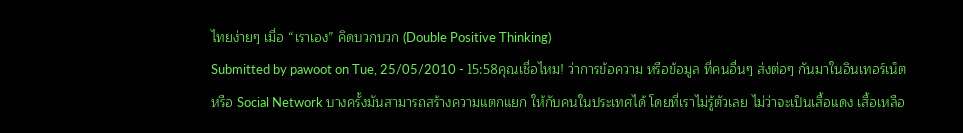ไทยง่ายๆ เมื่อ “เราเอง” คิดบวกบวก (Double Positive Thinking)
Submitted by pawoot on Tue, 25/05/2010 - 15:58คุณเชื่อไหม! ว่าการข้อความ หรือข้อมูล ที่คนอื่นๆ ส่งต่อๆ กันมาในอินเทอร์เน็ต หรือ Social Network บางครั้งมันสามารถสร้างความแตกแยก ให้กับคนในประเทศได้ โดยที่เราไม่รู้ตัวเลย ไม่ว่าจะเป็นเสื้อแดง เสื้อเหลือ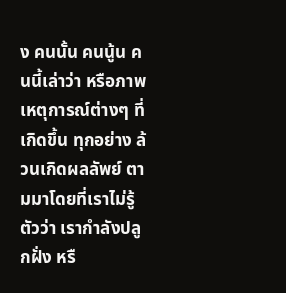ง คนนั้น คนนู้น คนนี้เล่าว่า หรือภาพเหตุการณ์ต่างๆ ที่เกิดขึ้น ทุกอย่าง ล้วนเกิดผลลัพย์ ตามมาโดยที่เราไม่รู้ตัวว่า เรากำลังปลูกฝั่ง หรื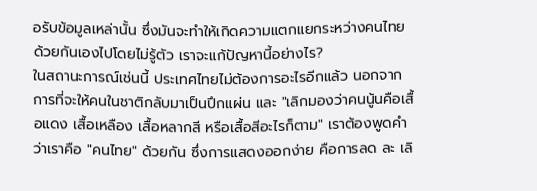อรับข้อมูลเหล่านั้น ซึ่งมันจะทำให้เกิดความแตกแยกระหว่างคนไทยด้วยกันเองไปโดยไม่รู้ตัว เราจะแก้ปัญหานี้อย่างไร?
ในสถานะการณ์เช่นนี้ ประเทศไทยไม่ต้องการอะไรอีกแล้ว นอกจากการที่จะให้คนในชาติกลับมาเป็นปึกแผ่น และ "เลิกมองว่าคนนู้นคือเสื้อแดง เสื้อเหลือง เสื้อหลากสี หรือเสื้อสีอะไรก็ตาม" เราต้องพูดคำว่าเราคือ "คนไทย" ด้วยกัน ซึ่งการแสดงออกง่าย คือการลด ละ เลิ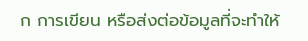ก การเขียน หรือส่งต่อข้อมูลที่จะทำให้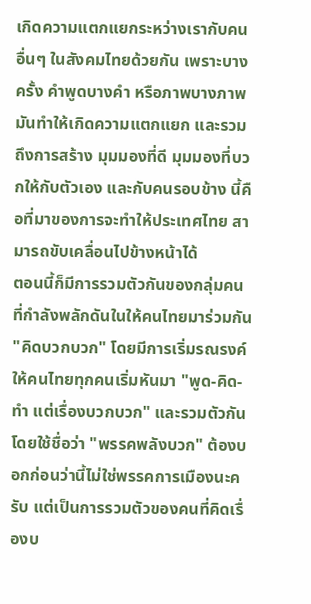เกิดความแตกแยกระหว่างเรากับคนอื่นๆ ในสังคมไทยด้วยกัน เพราะบางครั้ง คำพูดบางคำ หรือภาพบางภาพ มันทำให้เกิดความแตกแยก และรวมถึงการสร้าง มุมมองที่ดี มุมมองที่บวกให้กับตัวเอง และกับคนรอบข้าง นี้คือที่มาของการจะทำให้ประเทศไทย สามารถขับเคลื่อนไปข้างหน้าได้
ตอนนี้ก็มีการรวมตัวกันของกลุ่มคน ที่กำลังพลักดันในให้คนไทยมาร่วมกัน "คิดบวกบวก" โดยมีการเริ่มรณรงค์ให้คนไทยทุกคนเริ่มหันมา "พูด-คิด-ทำ แต่เรื่องบวกบวก" และรวมตัวกันโดยใช้ชื่อว่า "พรรคพลังบวก" ต้องบอกก่อนว่านี้ไม่ใช่พรรคการเมืองนะครับ แต่เป็นการรวมตัวของคนที่คิดเรื่องบ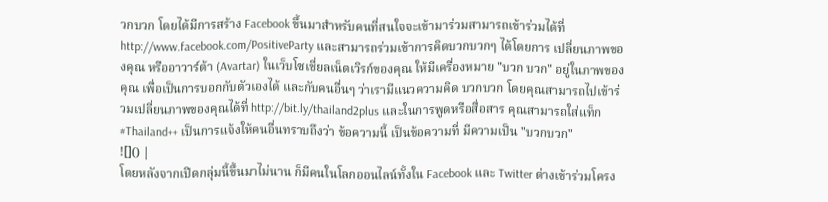วกบวก โดยได้มีการสร้าง Facebook ขึ้นมาสำหรับคนที่สนใจจะเข้ามาร่วมสามารถเข้าร่วมได้ที่ http://www.facebook.com/PositiveParty และสามารถร่วมเข้าการคิดบวกบวกๆ ได้โดยการ เปลี่ยนภาพของคุณ หรืออาวาร์ต้า (Avartar) ในเว็บโซเชี่ยลเน็ตเวิรก์ของคุณ ให้มีเครื่องหมาย "บวก บวก" อยู่ในภาพของคุณ เพื่อเป็นการบอกกับตัวเองได้ และกับคนอื่นๆ ว่าเรามีแนวความคิด บวกบวก โดยคุณสามารถไปเข้าร่วมเปลี่ยนภาพของคุณได้ที่ http://bit.ly/thailand2plus และในการพูดหรือสื่อสาร คุณสามารถใส่แท็ก #Thailand++ เป็นการแจ้งให้คนอื่นทราบถึงว่า ข้อความนี้ เป็นข้อความที่ มีความเป็น "บวกบวก"
![]() |
โดยหลังจากเปิดกลุ่มนี้ขึ้นมาไม่นาน ก็มีคนในโลกออนไลน์ทั้งใน Facebook และ Twitter ต่างเข้าร่วมโครง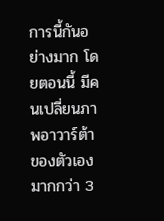การนี้กันอย่างมาก โดยตอนนี้ มีคนเปลี่ยนภาพอาวาร์ต้าของตัวเอง มากกว่า 3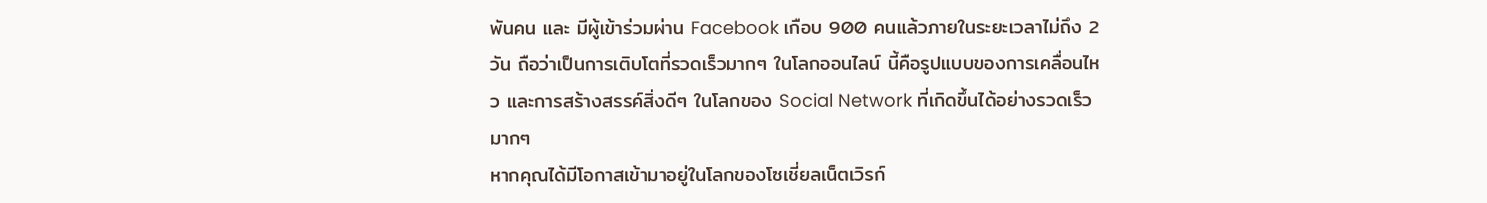พันคน และ มีผู้เข้าร่วมผ่าน Facebook เกือบ 900 คนแล้วภายในระยะเวลาไม่ถึง 2 วัน ถือว่าเป็นการเติบโตที่รวดเร็วมากๆ ในโลกออนไลน์ นี้คือรูปแบบของการเคลื่อนไหว และการสร้างสรรค์สิ่งดีๆ ในโลกของ Social Network ที่เกิดขึ้นได้อย่างรวดเร็วมากๆ
หากคุณได้มีโอกาสเข้ามาอยู่ในโลกของโซเชี่ยลเน็ตเวิรก์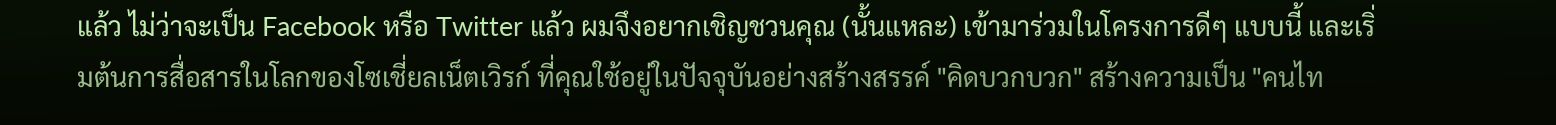แล้ว ไม่ว่าจะเป็น Facebook หรือ Twitter แล้ว ผมจึงอยากเชิญชวนคุณ (นั้นแหละ) เข้ามาร่วมในโครงการดีๆ แบบนี้ และเริ่มต้นการสื่อสารในโลกของโซเชี่ยลเน็ตเวิรก์ ที่คุณใช้อยู่ในปัจจุบันอย่างสร้างสรรค์ "คิดบวกบวก" สร้างความเป็น "คนไท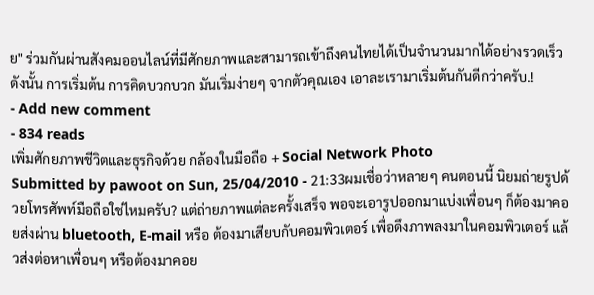ย" ร่วมกันผ่านสังคมออนไลน์ที่มีศักยภาพและสามารถเข้าถึงคนไทยได้เป็นจำนวนมากได้อย่างรวดเร็ว ดังนั้น การเริ่มต้น การคิดบวกบวก มันเริ่มง่ายๆ จากตัวคุณเอง เอาละเรามาเริ่มต้นกันดีกว่าครับ.!
- Add new comment
- 834 reads
เพิ่มศักยภาพชีวิตและธุรกิจด้วย กล้องในมือถือ + Social Network Photo
Submitted by pawoot on Sun, 25/04/2010 - 21:33ผมเชื่อว่าหลายๆ คนตอนนี้ นิยมถ่ายรูปด้วยโทรศัพท์มือถือใช่ไหมครับ? แต่ถ่ายภาพแต่ละครั้งเสร็จ พอจะเอารูปออกมาแบ่งเพื่อนๆ ก็ต้องมาคอยส่งผ่าน bluetooth, E-mail หรือ ต้องมาเสียบกับคอมพิวเตอร์ เพื่อดึงภาพลงมาในคอมพิวเตอร์ แล้วส่งต่อหาเพื่อนๆ หรือต้องมาคอย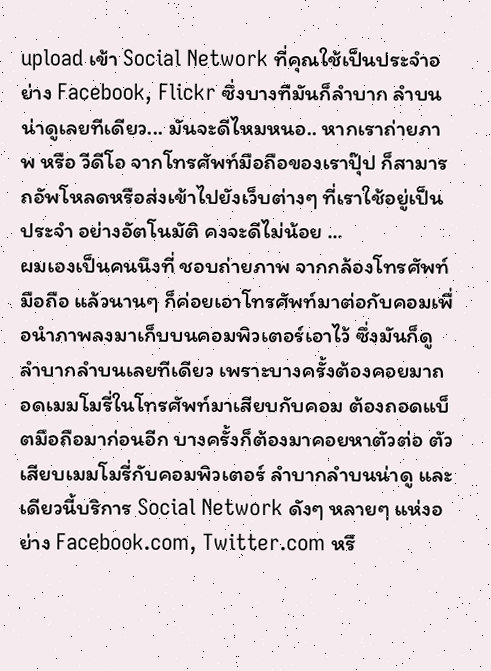upload เข้า Social Network ที่คุณใช้เป็นประจำอย่าง Facebook, Flickr ซึ่งบางทีมันก็ลำบาก ลำบนน่าดูเลยทีเดียว... มันจะดีไหมหนอ.. หากเราถ่ายภาพ หรือ วีดีโอ จากโทรศัพท์มือถือของเราปุ๊ป ก็สามารถอัพโหลดหรือส่งเข้าไปยังเว็บต่างๆ ที่เราใช้อยู่เป็นประจำ อย่างอัตโนมัติ คงจะดีไม่น้อย ...
ผมเองเป็นคนนึงที่ ชอบถ่ายภาพ จากกล้องโทรศัพท์มือถือ แล้วนานๆ ก็ค่อยเอาโทรศัพท์มาต่อกับคอมเพื่อนำภาพลงมาเก็บบนคอมพิวเตอร์เอาไว้ ซึ่งมันก็ดูลำบากลำบนเลยทีเดียว เพราะบางครั้งต้องคอยมาถอดเมมโมรี่ในโทรศัพท์มาเสียบกับคอม ต้องถอดแบ็ตมือถือมาก่อนอีก บางครั้งก็ต้องมาคอยหาตัวต่อ ตัวเสียบเมมโมรี่กับคอมพิวเตอร์ ลำบากลำบนน่าดู และเดียวนี้บริการ Social Network ดังๆ หลายๆ แห่งอย่าง Facebook.com, Twitter.com หรื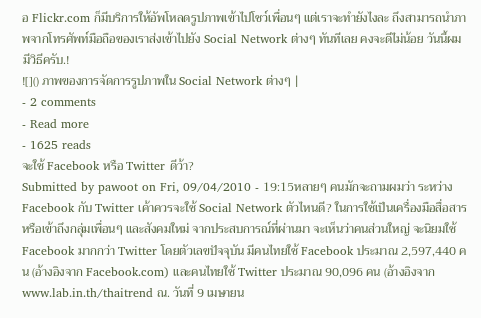อ Flickr.com ก็มีบริการให้อัพโหลดรูปภาพเข้าไปโชว์เพื่อนๆ แต่เราจะทำยังไงละ ถึงสามารถนำภาพจากโทรศัพท์มือถือของเราส่งเข้าไปยัง Social Network ต่างๆ ทันทีเลย คงจะดีไม่น้อย วันนี้ผมมีวิธีครับ.!
![]() ภาพของการจัดการรูปภาพใน Social Network ต่างๆ |
- 2 comments
- Read more
- 1625 reads
จะใช้ Facebook หรือ Twitter ดีว้า?
Submitted by pawoot on Fri, 09/04/2010 - 19:15หลายๆ คนมักจะถามผมว่า ระหว่าง Facebook กับ Twitter เค้าควรจะใช้ Social Network ตัวไหนดี? ในการใช้เป็นเครื่องมือสื่อสาร หรือเข้าถึงกลุ่มเพื่อนๆ และสังคมใหม่ จากประสบการณ์ที่ผ่านมา จะเห็นว่าคนส่วนใหญ่ จะนิยมใช้ Facebook มากกว่า Twitter โดยตัวเลขปัจจุบัน มีคนไทยใช้ Facebook ประมาณ 2,597,440 คน (อ้างอิงจาก Facebook.com) และคนไทยใช้ Twitter ประมาณ 90,096 คน (อ้างอิงจาก www.lab.in.th/thaitrend ณ. วันที่ 9 เมษายน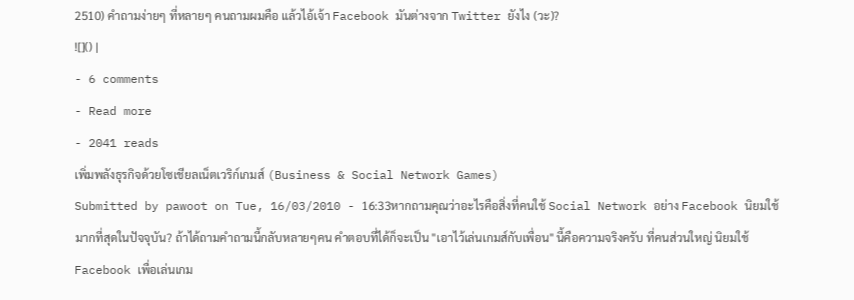2510) คำถามง่ายๆ ที่หลายๆ คนถามผมคือ แล้วไอ้เจ้า Facebook มันต่างจาก Twitter ยังไง (วะ)?
![]() |
- 6 comments
- Read more
- 2041 reads
เพิ่มพลังธุรกิจด้วยโซเชียลเน็ตเวริก์เกมส์ (Business & Social Network Games)
Submitted by pawoot on Tue, 16/03/2010 - 16:33หากถามคุณว่าอะไรคือสิ่งที่คนใช้ Social Network อย่าง Facebook นิยมใช้มากที่สุดในปัจจุบัน? ถ้าได้ถามคำถามนี้กลับหลายๆคน คำตอบที่ได้ก็จะเป็น "เอาไว้เล่นเกมส์กับเพื่อน" นี้คือความจริงครับ ที่คนส่วนใหญ่ นิยมใช้ Facebook เพื่อเล่นเกม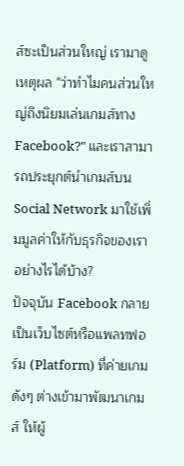ส์ซะเป็นส่วนใหญ่ เรามาดูเหตุผล "ว่าทำไมคนส่วนใหญ่ถึงนิยมเล่นเกมส์ทาง Facebook?" และเราสามารถประยุกต์นำเกมส์บน Social Network มาใช้เพิ่มมูลค่าให้กับธุรกิจของเราอย่างไรได้บ้าง?
ปัจจุบัน Facebook กลายเป็นเว็บไซต์หรือแพลทฟอร์ม (Platform) ที่ค่ายเกมดังๆ ต่างเข้ามาพัฒนาเกมส์ ให้ผู้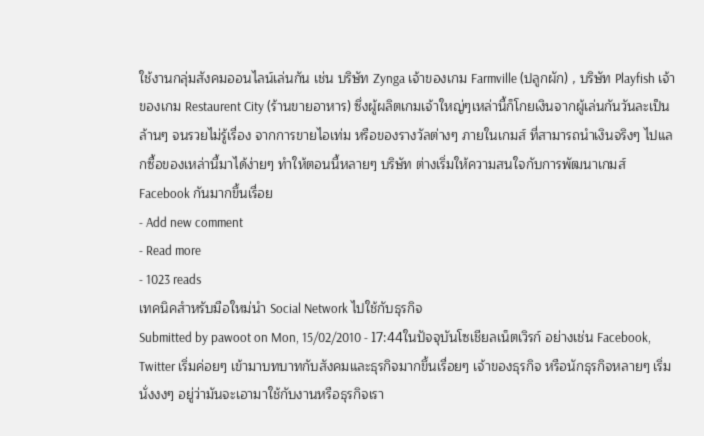ใช้งานกลุ่มสังคมออนไลน์เล่นกัน เช่น บริษัท Zynga เจ้าของเกม Farmville (ปลูกผัก) , บริษัท Playfish เจ้าของเกม Restaurent City (ร้านขายอาหาร) ซึ่งผู้ผลิตเกมเจ้าใหญ่ๆเหล่านี้ก็โกยเงินจากผู้เล่นกันวันละเป็นล้านๆ จนรวยไม่รู้เรื่อง จากการขายไอเท่ม หรือของรางวัลต่างๆ ภายในเกมส์ ที่สามารถนำเงินจริงๆ ไปแลกซื้อของเหล่านี้มาได้ง่ายๆ ทำให้ตอนนี้หลายๆ บริษัท ต่างเริ่มให้ความสนใจกับการพัฒนาเกมส์ Facebook กันมากขึ้นเรื่อย
- Add new comment
- Read more
- 1023 reads
เทคนิคสำหรับมือใหม่นำ Social Network ไปใช้กับธุรกิจ
Submitted by pawoot on Mon, 15/02/2010 - 17:44ในปัจจุบันโซเชียลเน็ตเวิรก์ อย่างเช่น Facebook, Twitter เริ่มค่อยๆ เข้ามาบทบาทกับสังคมและธุรกิจมากขึ้นเรื่อยๆ เจ้าของธุรกิจ หรือนักธุรกิจหลายๆ เริ่มนั่งงงๆ อยู่ว่ามันจะเอามาใช้กับงานหรือธุรกิจเรา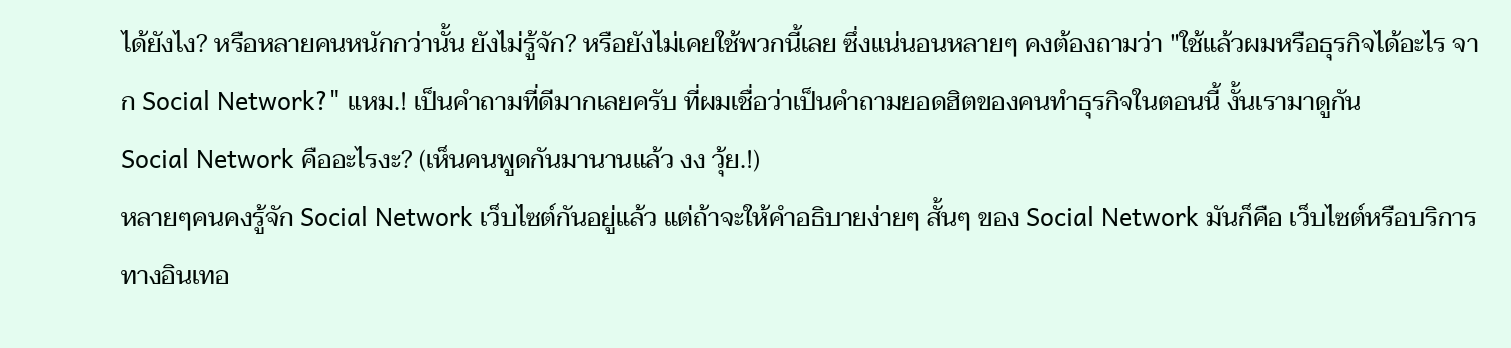ได้ยังไง? หรือหลายคนหนักกว่านั้น ยังไม่รู้จัก? หรือยังไม่เคยใช้พวกนี้เลย ซึ่งแน่นอนหลายๆ คงต้องถามว่า "ใช้แล้วผมหรือธุรกิจได้อะไร จาก Social Network?" แหม.! เป็นคำถามที่ดีมากเลยครับ ที่ผมเชื่อว่าเป็นคำถามยอดฮิตของคนทำธุรกิจในตอนนี้ งั้นเรามาดูกัน
Social Network คืออะไรงะ? (เห็นคนพูดกันมานานแล้ว งง วุ้ย.!)
หลายๆคนคงรู้จัก Social Network เว็บไซต์กันอยู่แล้ว แต่ถ้าจะให้คำอธิบายง่ายๆ สั้นๆ ของ Social Network มันก็คือ เว็บไซต์หรือบริการทางอินเทอ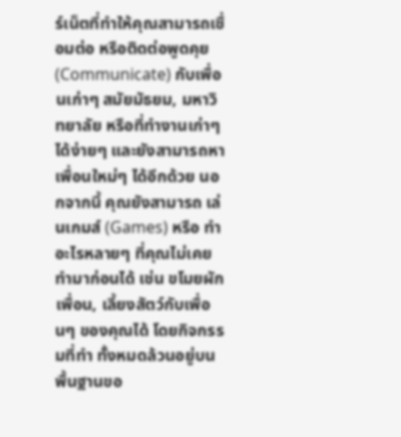ร์เน็ตที่ทำให้คุณสามารถเชื่อมต่อ หรือติดต่อพูดคุย (Communicate) กับเพื่อนเก่าๆ สมัยมัธยม, มหาวิทยาลัย หรือที่ทำงานเก่าๆ ได้ง่ายๆ และยังสามารถหาเพื่อนใหม่ๆ ได้อีกด้วย นอกจากนี้ คุณยังสามารถ เล่นเกมส์ (Games) หรือ ทำอะไรหลายๆ ที่คุณไม่เคยทำมาก่อนได้ เช่น ขโมยผักเพื่อน, เลี้ยงสัตว์กับเพื่อนๆ ของคุณได้ โดยกิจกรรมที่ทำ ทั้งหมดล้วนอยู่บนพื้นฐานขอ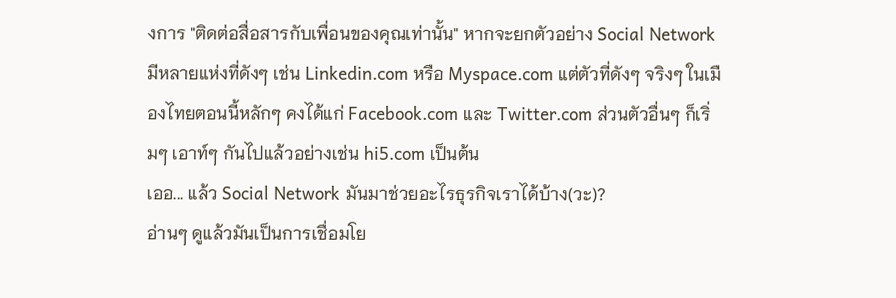งการ "ติดต่อสื่อสารกับเพื่อนของคุณเท่านั้น" หากจะยกตัวอย่าง Social Network มีหลายแห่งที่ดังๆ เช่น Linkedin.com หรือ Myspace.com แต่ตัวที่ดังๆ จริงๆ ในเมืองไทยตอนนี้หลักๆ คงได้แก่ Facebook.com และ Twitter.com ส่วนตัวอื่นๆ ก็เริ่มๆ เอาท์ๆ กันไปแล้วอย่างเช่น hi5.com เป็นต้น
เออ... แล้ว Social Network มันมาช่วยอะไรธุรกิจเราได้บ้าง(วะ)?
อ่านๆ ดูแล้วมันเป็นการเชื่อมโย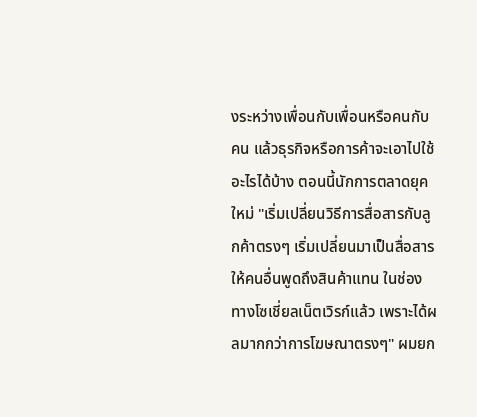งระหว่างเพื่อนกับเพื่อนหรือคนกับคน แล้วธุรกิจหรือการค้าจะเอาไปใช้อะไรได้บ้าง ตอนนี้นักการตลาดยุคใหม่ "เริ่มเปลี่ยนวิธีการสื่อสารกับลูกค้าตรงๆ เริ่มเปลี่ยนมาเป็นสื่อสารให้คนอื่นพูดถึงสินค้าแทน ในช่องทางโซเชี่ยลเน็ตเวิรก์แล้ว เพราะได้ผลมากกว่าการโฆษณาตรงๆ" ผมยก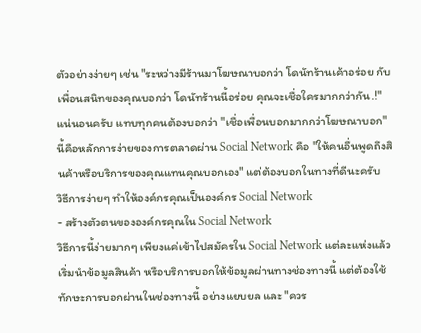ตัวอย่างง่ายๆ เช่น "ระหว่างมีร้านมาโฆษณาบอกว่า โดนัทร้านเค้าอร่อย กับ เพื่อนสนิทของคุณบอกว่า โดนัทร้านนี้อร่อย คุณจะเชื่อใครมากกว่ากัน.!" แน่นอนครับ แทบทุกคนต้องบอกว่า "เชื่อเพื่อนบอกมากกว่าโฆษณาบอก" นี้คือหลักการง่ายของการตลาดผ่าน Social Network คือ "ให้คนอื่นพูดถึงสินค้าหรือบริการของคุณแทนคุณบอกเอง" แต่ต้องบอกในทางที่ดีนะครับ
วิธีการง่ายๆ ทำให้องค์กรคุณเป็นองค์กร Social Network
- สร้างตัวตนขององค์กรคุณใน Social Network
วิธีการนี้ง่ายมากๆ เพียงแค่เข้าไปสมัครใน Social Network แต่ละแห่งแล้วเริ่มนำข้อมูลสินค้า หรือบริการบอกให้ข้อมูลผ่านทางช่องทางนี้ แต่ต้องใช้ทักษะการบอกผ่านในช่องทางนี้ อย่างแยบยล และ "ควร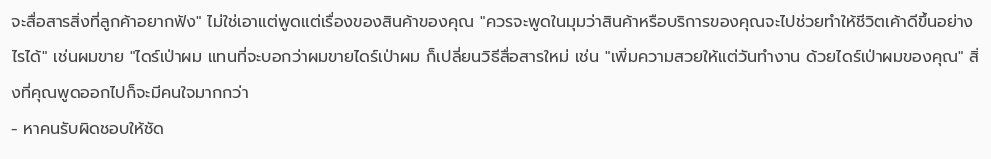จะสื่อสารสิ่งที่ลูกค้าอยากฟัง" ไม่ใช่เอาแต่พูดแต่เรื่องของสินค้าของคุณ "ควรจะพูดในมุมว่าสินค้าหรือบริการของคุณจะไปช่วยทำให้ชีวิตเค้าดีขึ้นอย่างไรได้" เช่นผมขาย "ไดร์เป่าผม แทนที่จะบอกว่าผมขายไดร์เป่าผม ก็เปลี่ยนวิธีสื่อสารใหม่ เช่น "เพิ่มความสวยให้แต่วันทำงาน ด้วยไดร์เป่าผมของคุณ" สิ่งที่คุณพูดออกไปก็จะมีคนใจมากกว่า
- หาคนรับผิดชอบให้ชัด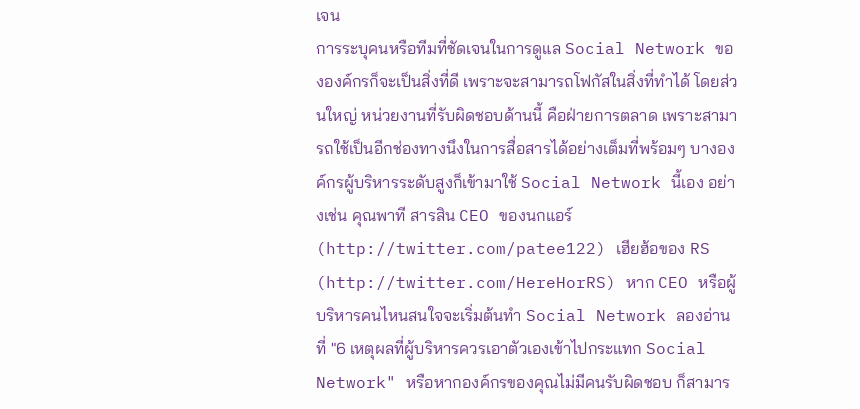เจน
การระบุคนหรือทีมที่ชัดเจนในการดูแล Social Network ขององค์กรก็จะเป็นสิ่งที่ดี เพราะจะสามารถโฟกัสในสิ่งที่ทำได้ โดยส่วนใหญ่ หน่วยงานที่รับผิดชอบด้านนี้ คือฝ่ายการตลาด เพราะสามารถใช้เป็นอีกช่องทางนึงในการสื่อสารได้อย่างเต็มที่พร้อมๆ บางองค์กรผู้บริหารระดับสูงก็เข้ามาใช้ Social Network นี้เอง อย่างเช่น คุณพาที สารสิน CEO ของนกแอร์ (http://twitter.com/patee122) เฮียฮ้อของ RS (http://twitter.com/HereHorRS) หาก CEO หรือผู้บริหารคนไหนสนใจจะเริ่มต้นทำ Social Network ลองอ่านที่ "6 เหตุผลที่ผู้บริหารควรเอาตัวเองเข้าไปกระแทก Social Network" หรือหากองค์กรของคุณไม่มีคนรับผิดชอบ ก็สามาร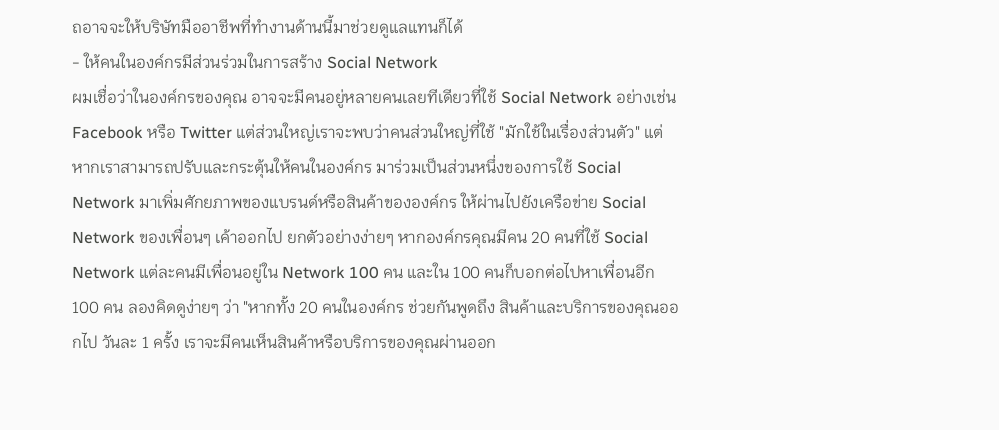ถอาจจะให้บริษัทมืออาชีพที่ทำงานด้านนี้มาช่วยดูแลแทนก็ได้
- ให้คนในองค์กรมีส่วนร่วมในการสร้าง Social Network
ผมเชื่อว่าในองค์กรของคุณ อาจจะมีคนอยู่หลายคนเลยทีเดียวที่ใช้ Social Network อย่างเช่น Facebook หรือ Twitter แต่ส่วนใหญ่เราจะพบว่าคนส่วนใหญ่ที่ใช้ "มักใช้ในเรื่องส่วนตัว" แต่หากเราสามารถปรับและกระตุ้นให้คนในองค์กร มาร่วมเป็นส่วนหนึ่งของการใช้ Social Network มาเพิ่มศักยภาพของแบรนด์หรือสินค้าขององค์กร ให้ผ่านไปยังเครือข่าย Social Network ของเพื่อนๆ เค้าออกไป ยกตัวอย่างง่ายๆ หากองค์กรคุณมีคน 20 คนที่ใช้ Social Network แต่ละคนมีเพื่อนอยู่ใน Network 100 คน และใน 100 คนก็บอกต่อไปหาเพื่อนอีก 100 คน ลองคิดดูง่ายๆ ว่า "หากทั้ง 20 คนในองค์กร ช่วยกันพูดถึง สินค้าและบริการของคุณออกไป วันละ 1 ครั้ง เราจะมีคนเห็นสินค้าหรือบริการของคุณผ่านออก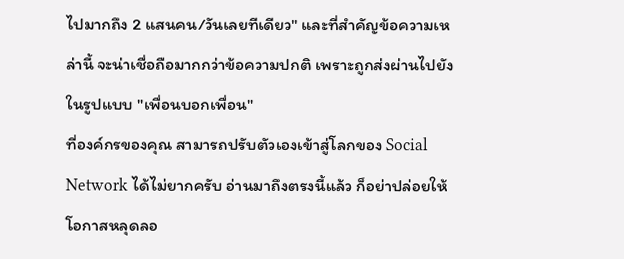ไปมากถึง 2 แสนคน/วันเลยทีเดียว" และที่สำคัญข้อความเหล่านี้ จะน่าเชื่อถือมากกว่าข้อความปกติ เพราะถูกส่งผ่านไปยังในรูปแบบ "เพื่อนบอกเพื่อน"
ที่องค์กรของคุณ สามารถปรับตัวเองเข้าสู่โลกของ Social Network ได้ไม่ยากครับ อ่านมาถึงตรงนี้แล้ว ก็อย่าปล่อยให้โอกาสหลุดลอ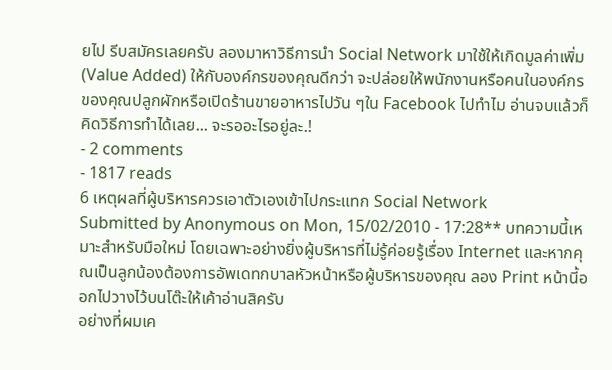ยไป รีบสมัครเลยครับ ลองมาหาวิธีการนำ Social Network มาใช้ให้เกิดมูลค่าเพิ่ม (Value Added) ให้กับองค์กรของคุณดีกว่า จะปล่อยให้พนักงานหรือคนในองค์กรของคุณปลูกผักหรือเปิดร้านขายอาหารไปวัน ๆใน Facebook ไปทำไม อ่านจบแล้วก็คิดวิธีการทำได้เลย... จะรออะไรอยู่ละ.!
- 2 comments
- 1817 reads
6 เหตุผลที่ผู้บริหารควรเอาตัวเองเข้าไปกระแทก Social Network
Submitted by Anonymous on Mon, 15/02/2010 - 17:28** บทความนี้เหมาะสำหรับมือใหม่ โดยเฉพาะอย่างยิ่งผู้บริหารที่ไม่รู้ค่อยรู้เรื่อง Internet และหากคุณเป็นลูกน้องต้องการอัพเดทกบาลหัวหน้าหรือผู้บริหารของคุณ ลอง Print หน้านี้ออกไปวางไว้บนโต๊ะให้เค้าอ่านสิครับ
อย่างที่ผมเค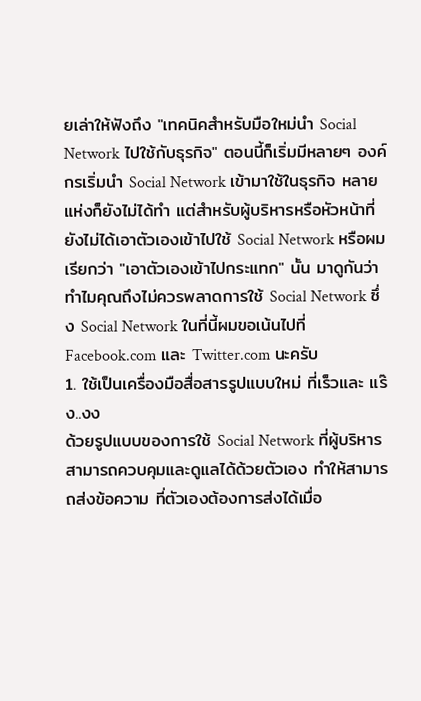ยเล่าให้ฟังถึง "เทคนิคสำหรับมือใหม่นำ Social Network ไปใช้กับธุรกิจ" ตอนนี้ก็เริ่มมีหลายๆ องค์กรเริ่มนำ Social Network เข้ามาใช้ในธุรกิจ หลายแห่งก็ยังไม่ได้ทำ แต่สำหรับผู้บริหารหรือหัวหน้าที่ยังไม่ได้เอาตัวเองเข้าไปใช้ Social Network หรือผมเรียกว่า "เอาตัวเองเข้าไปกระแทก" นั้น มาดูกันว่า ทำไมคุณถึงไม่ควรพลาดการใช้ Social Network ซึ่ง Social Network ในที่นี้ผมขอเน้นไปที่ Facebook.com และ Twitter.com นะครับ
1. ใช้เป็นเครื่องมือสื่อสารรูปแบบใหม่ ที่เร็วและ แร๊ง..งง
ด้วยรูปแบบของการใช้ Social Network ที่ผู้บริหารสามารถควบคุมและดูแลได้ด้วยตัวเอง ทำให้สามารถส่งข้อความ ที่ตัวเองต้องการส่งได้เมื่อ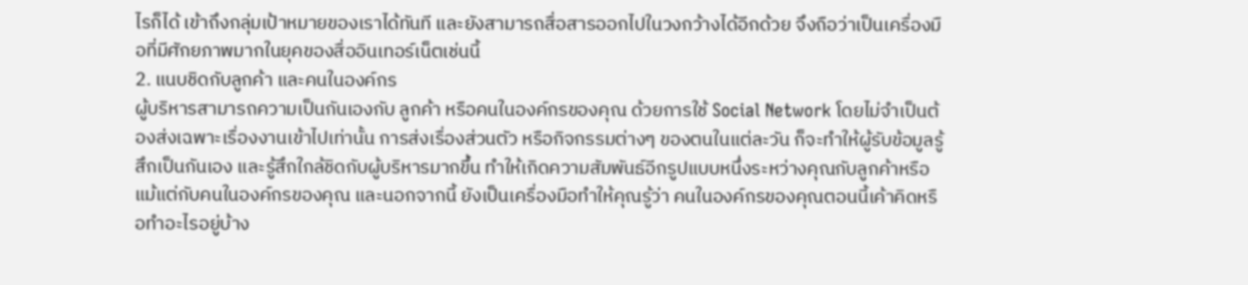ไรก็ได้ เข้าถึงกลุ่มเป้าหมายของเราได้ทันที และยังสามารถสื่อสารออกไปในวงกว้างได้อีกด้วย จึงถือว่าเป็นเครื่องมือที่มีศักยภาพมากในยุคของสื่ออินเทอร์เน็ตเช่นนี้
2. แนบชิดกับลูกค้า และคนในองค์กร
ผู้บริหารสามารถความเป็นกันเองกับ ลูกค้า หรือคนในองค์กรของคุณ ด้วยการใช้ Social Network โดยไม่จำเป็นต้องส่งเฉพาะเรื่องงานเข้าไปเท่านั้น การส่งเรื่องส่วนตัว หรือกิจกรรมต่างๆ ของตนในแต่ละวัน ก็จะทำให้ผู้รับข้อมูลรู้สึกเป็นกันเอง และรู้สึกใกล้ชิดกับผู้บริหารมากขึ้น ทำให้เกิดความสัมพันธ์อีกรูปแบบหนึ่งระหว่างคุณกับลูกค้าหรือแม้แต่กับคนในองค์กรของคุณ และนอกจากนี้ ยังเป็นเครื่องมือทำให้คุณรู้ว่า คนในองค์กรของคุณตอนนี้เค้าคิดหรือทำอะไรอยู่บ้าง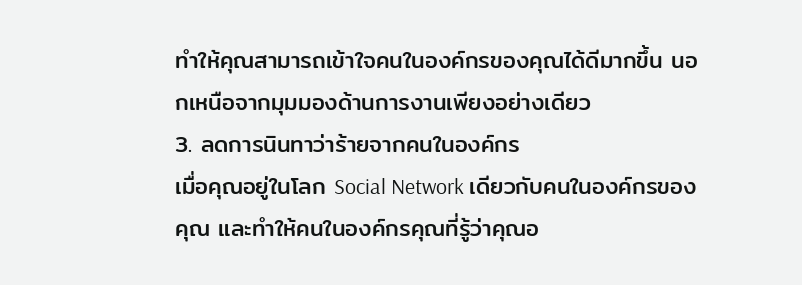ทำให้คุณสามารถเข้าใจคนในองค์กรของคุณได้ดีมากขึ้น นอกเหนือจากมุมมองด้านการงานเพียงอย่างเดียว
3. ลดการนินทาว่าร้ายจากคนในองค์กร
เมื่อคุณอยู่ในโลก Social Network เดียวกับคนในองค์กรของคุณ และทำให้คนในองค์กรคุณที่รู้ว่าคุณอ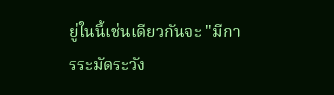ยู่ในนี้เช่นเดียวกันจะ "มีการระมัดระวัง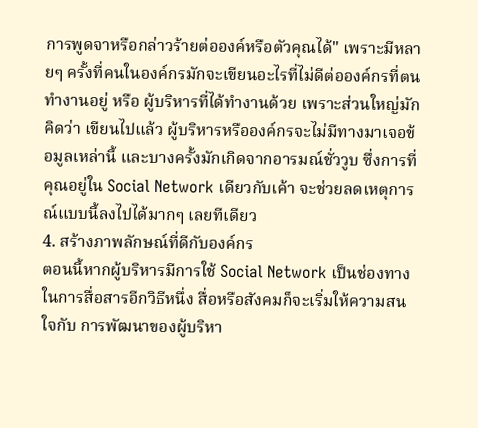การพูดจาหรือกล่าวร้ายต่อองค์หรือตัวคุณได้" เพราะมีหลายๆ ครั้งที่คนในองค์กรมักจะเขียนอะไรที่ไม่ดีต่อองค์กรที่ตนทำงานอยู่ หรือ ผู้บริหารที่ได้ทำงานด้วย เพราะส่วนใหญ่มักคิดว่า เขียนไปแล้ว ผู้บริหารหรือองค์กรจะไม่มีทางมาเจอข้อมูลเหล่านี้ และบางครั้งมักเกิดจากอารมณ์ชั่ววูบ ซึ่งการที่คุณอยู่ใน Social Network เดียวกับเค้า จะช่วยลดเหตุการณ์แบบนี้ลงไปได้มากๆ เลยทีเดียว
4. สร้างภาพลักษณ์ที่ดีกับองค์กร
ตอนนี้หากผู้บริหารมีการใช้ Social Network เป็นช่องทางในการสื่อสารอีกวิธีหนึ่ง สื่อหรือสังคมก็จะเริ่มให้ความสนใจกับ การพัฒนาของผู้บริหา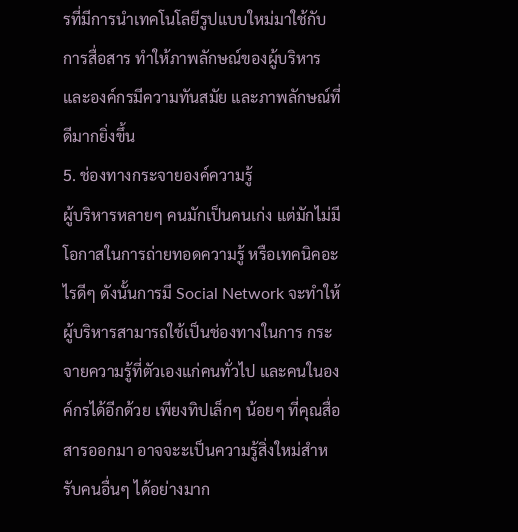รที่มีการนำเทคโนโลยีรูปแบบใหม่มาใช้กับการสื่อสาร ทำให้ภาพลักษณ์ของผู้บริหารและองค์กรมีความทันสมัย และภาพลักษณ์ที่ดีมากยิ่งขึ้น
5. ช่องทางกระจายองค์ความรู้
ผู้บริหารหลายๆ คนมักเป็นคนเก่ง แต่มักไม่มีโอกาสในการถ่ายทอดความรู้ หรือเทคนิคอะไรดีๆ ดังนั้นการมี Social Network จะทำให้ผู้บริหารสามารถใช้เป็นช่องทางในการ กระจายความรู้ที่ตัวเองแก่คนทั่วไป และคนในองค์กรได้อีกด้วย เพียงทิปเล็กๆ น้อยๆ ที่คุณสื่อสารออกมา อาจจะะเป็นความรู้สิ่งใหม่สำหรับคนอื่นๆ ได้อย่างมาก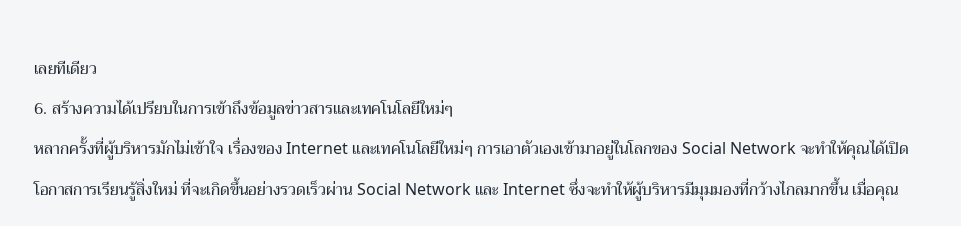เลยทีเดียว
6. สร้างความได้เปรียบในการเข้าถึงข้อมูลข่าวสารและเทคโนโลยีใหม่ๆ
หลากครั้งที่ผู้บริหารมักไม่เข้าใจ เรื่องของ Internet และเทคโนโลยีใหม่ๆ การเอาตัวเองเข้ามาอยู่ในโลกของ Social Network จะทำให้คุณได้เปิดโอกาสการเรียนรู้สิ่งใหม่ ที่จะเกิดขึ้นอย่างรวดเร็วผ่าน Social Network และ Internet ซึ่งจะทำให้ผู้บริหารมีมุมมองที่กว้างไกลมากขึ้น เมื่อคุณ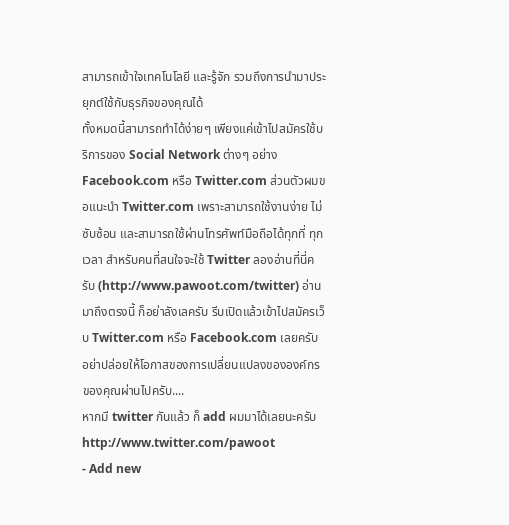สามารถเข้าใจเทคโนโลยี และรู้จัก รวมถึงการนำมาประยุกต์ใช้กับธุรกิจของคุณได้
ทั้งหมดนี้สามารถทำได้ง่ายๆ เพียงแค่เข้าไปสมัครใช้บริการของ Social Network ต่างๆ อย่าง Facebook.com หรือ Twitter.com ส่วนตัวผมขอแนะนำ Twitter.com เพราะสามารถใช้งานง่าย ไม่ซับซ้อน และสามารถใช้ผ่านโทรศัพท์มือถือได้ทุกที่ ทุกเวลา สำหรับคนที่สนใจจะใช้ Twitter ลองอ่านที่นี่ครับ (http://www.pawoot.com/twitter) อ่านมาถึงตรงนี้ ก็อย่าลังเลครับ รีบเปิดแล้วเข้าไปสมัครเว็บ Twitter.com หรือ Facebook.com เลยครับ อย่าปล่อยให้โอกาสของการเปลี่ยนแปลงขององค์กรของคุณผ่านไปครับ....
หากมี twitter กันแล้ว ก็ add ผมมาได้เลยนะครับ http://www.twitter.com/pawoot
- Add new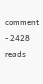comment
- 2428 reads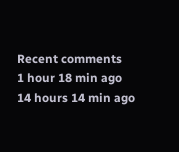Recent comments
1 hour 18 min ago
14 hours 14 min ago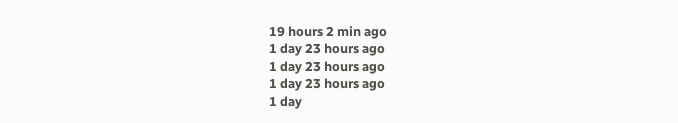19 hours 2 min ago
1 day 23 hours ago
1 day 23 hours ago
1 day 23 hours ago
1 day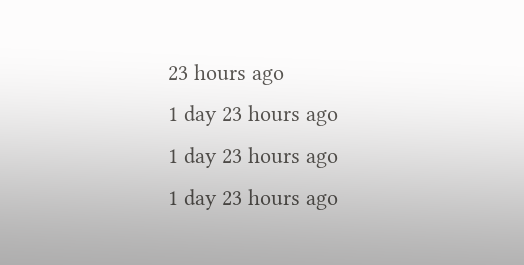23 hours ago
1 day 23 hours ago
1 day 23 hours ago
1 day 23 hours ago